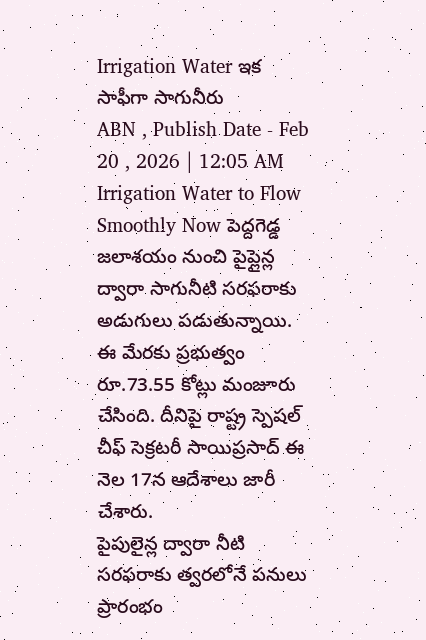Irrigation Water ఇక సాఫీగా సాగునీరు
ABN , Publish Date - Feb 20 , 2026 | 12:05 AM
Irrigation Water to Flow Smoothly Now పెద్దగెడ్డ జలాశయం నుంచి పైప్లైన్ల ద్వారా సాగునీటి సరఫరాకు అడుగులు పడుతున్నాయి. ఈ మేరకు ప్రభుత్వం రూ.73.55 కోట్లు మంజూరు చేసింది. దీనిపై రాష్ట్ర స్పెషల్ చీఫ్ సెక్రటరీ సాయిప్రసాద్ ఈ నెల 17న ఆదేశాలు జారీ చేశారు.
పైపులైన్ల ద్వారా నీటి సరఫరాకు త్వరలోనే పనులు ప్రారంభం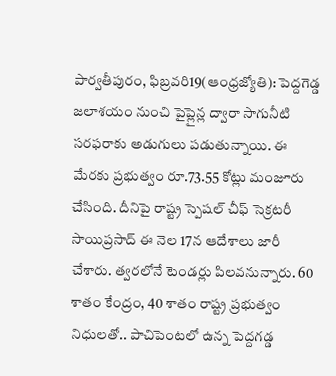పార్వతీపురం, ఫిబ్రవరి19(ఆంధ్రజ్యోతి): పెద్దగెడ్డ జలాశయం నుంచి పైప్లైన్ల ద్వారా సాగునీటి సరఫరాకు అడుగులు పడుతున్నాయి. ఈ మేరకు ప్రభుత్వం రూ.73.55 కోట్లు మంజూరు చేసింది. దీనిపై రాష్ట్ర స్పెషల్ చీఫ్ సెక్రటరీ సాయిప్రసాద్ ఈ నెల 17న ఆదేశాలు జారీ చేశారు. త్వరలోనే టెండర్లు పిలవనున్నారు. 60 శాతం కేంద్రం, 40 శాతం రాష్ట్ర ప్రభుత్వం నిధులతో.. పాచిపెంటలో ఉన్న పెద్దగడ్డ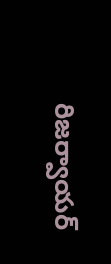రిజర్వాయర్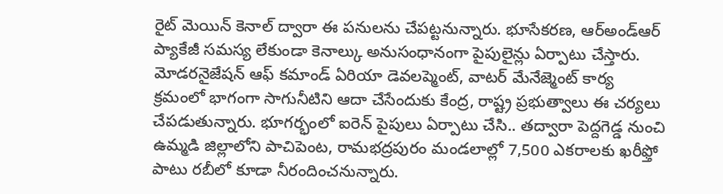రైట్ మెయిన్ కెనాల్ ద్వారా ఈ పనులను చేపట్టనున్నారు. భూసేకరణ, ఆర్అండ్ఆర్ ప్యాకేజీ సమస్య లేకుండా కెనాల్కు అనుసంధానంగా పైపులైన్లు ఏర్పాటు చేస్తారు. మోడరనైజేషన్ ఆఫ్ కమాండ్ ఏరియా డెవలప్మెంట్, వాటర్ మేనేజ్మెంట్ కార్య క్రమంలో భాగంగా సాగునీటిని ఆదా చేసేందుకు కేంద్ర, రాష్ట్ర ప్రభుత్వాలు ఈ చర్యలు చేపడుతున్నారు. భూగర్భంలో ఐరెన్ పైపులు ఏర్పాటు చేసి.. తద్వారా పెద్దగెడ్డ నుంచి ఉమ్మడి జిల్లాలోని పాచిపెంట, రామభద్రపురం మండలాల్లో 7,500 ఎకరాలకు ఖరీఫ్తో పాటు రబీలో కూడా నీరందించనున్నారు.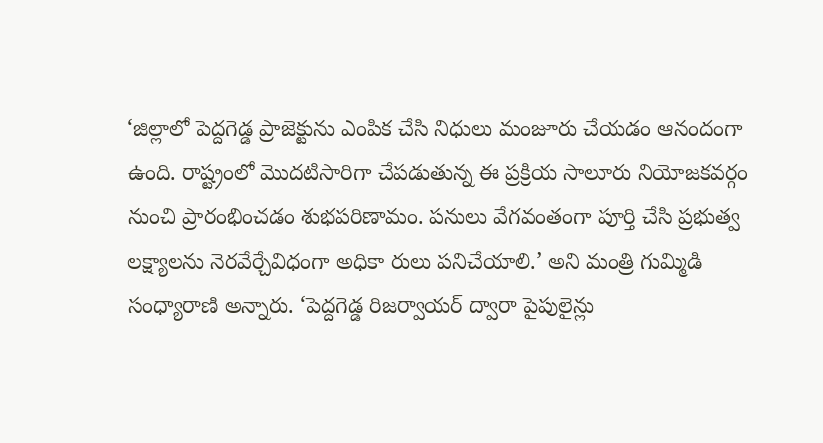‘జిల్లాలో పెద్దగెడ్డ ప్రాజెక్టును ఎంపిక చేసి నిధులు మంజూరు చేయడం ఆనందంగా ఉంది. రాష్ట్రంలో మొదటిసారిగా చేపడుతున్న ఈ ప్రక్రియ సాలూరు నియోజకవర్గం నుంచి ప్రారంభించడం శుభపరిణామం. పనులు వేగవంతంగా పూర్తి చేసి ప్రభుత్వ లక్ష్యాలను నెరవేర్చేవిధంగా అధికా రులు పనిచేయాలి.’ అని మంత్రి గుమ్మిడి సంధ్యారాణి అన్నారు. ‘పెద్దగెడ్డ రిజర్వాయర్ ద్వారా పైపులైన్లు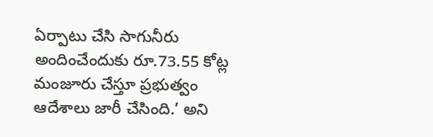ఏర్పాటు చేసి సాగునీరు అందించేందుకు రూ.73.55 కోట్ల మంజూరు చేస్తూ ప్రభుత్వం ఆదేశాలు జారీ చేసింది.’ అని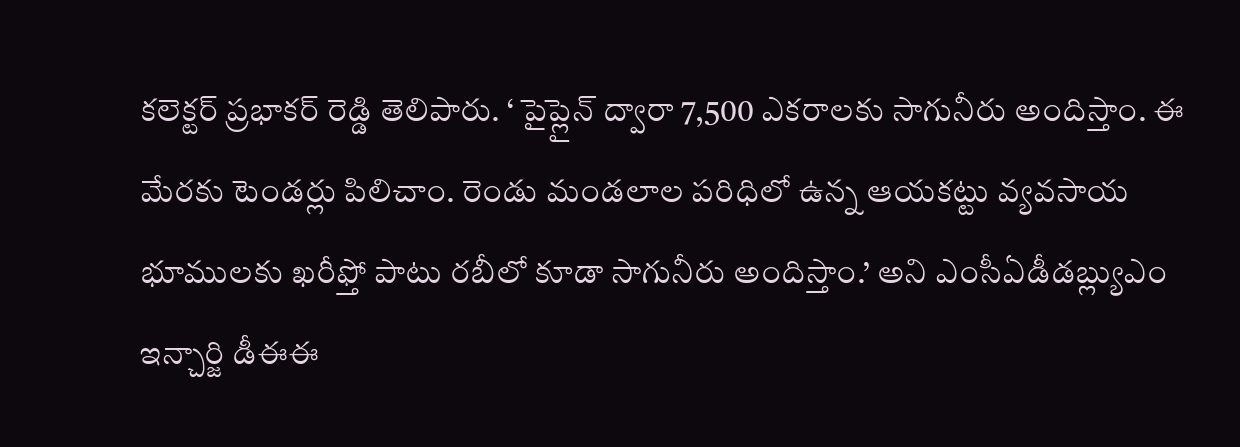కలెక్టర్ ప్రభాకర్ రెడ్డి తెలిపారు. ‘ పైప్లైన్ ద్వారా 7,500 ఎకరాలకు సాగునీరు అందిస్తాం. ఈ మేరకు టెండర్లు పిలిచాం. రెండు మండలాల పరిధిలో ఉన్న ఆయకట్టు వ్యవసాయ భూములకు ఖరీఫ్తో పాటు రబీలో కూడా సాగునీరు అందిస్తాం.’ అని ఎంసీఏడీడబ్ల్యుఎం ఇన్చార్జి డీఈఈ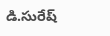డి.సురేష్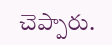చెప్పారు.